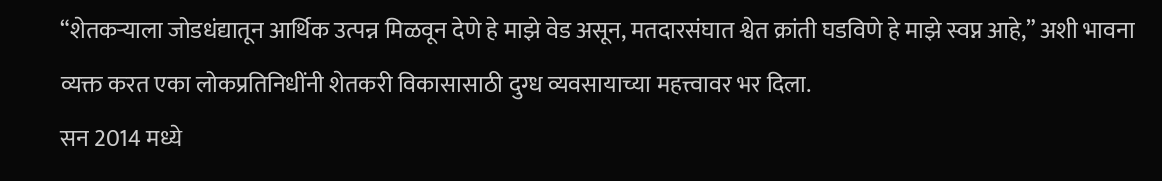“शेतकऱ्याला जोडधंद्यातून आर्थिक उत्पन्न मिळवून देणे हे माझे वेड असून, मतदारसंघात श्वेत क्रांती घडविणे हे माझे स्वप्न आहे,” अशी भावना व्यक्त करत एका लोकप्रतिनिधींनी शेतकरी विकासासाठी दुग्ध व्यवसायाच्या महत्त्वावर भर दिला.
सन 2014 मध्ये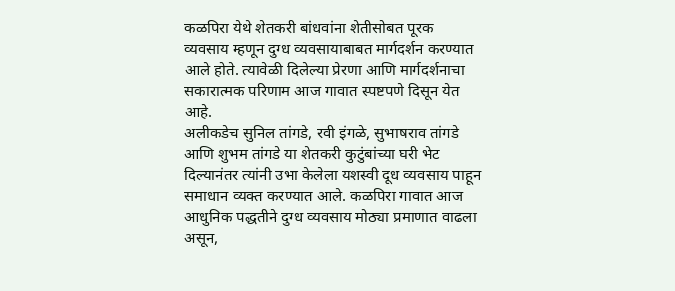कळपिरा येथे शेतकरी बांधवांना शेतीसोबत पूरक व्यवसाय म्हणून दुग्ध व्यवसायाबाबत मार्गदर्शन करण्यात आले होते. त्यावेळी दिलेल्या प्रेरणा आणि मार्गदर्शनाचा सकारात्मक परिणाम आज गावात स्पष्टपणे दिसून येत आहे.
अलीकडेच सुनिल तांगडे, रवी इंगळे, सुभाषराव तांगडे आणि शुभम तांगडे या शेतकरी कुटुंबांच्या घरी भेट दिल्यानंतर त्यांनी उभा केलेला यशस्वी दूध व्यवसाय पाहून समाधान व्यक्त करण्यात आले. कळपिरा गावात आज आधुनिक पद्धतीने दुग्ध व्यवसाय मोठ्या प्रमाणात वाढला असून,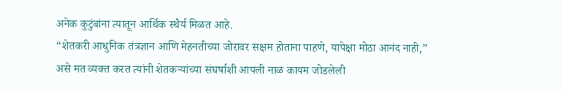अनेक कुटुंबांना त्यातून आर्थिक स्थैर्य मिळत आहे.
“शेतकरी आधुनिक तंत्रज्ञान आणि मेहनतीच्या जोरावर सक्षम होताना पाहणे, यापेक्षा मोठा आनंद नाही,” असे मत व्यक्त करत त्यांनी शेतकऱ्यांच्या संघर्षाशी आपली नाळ कायम जोडलेली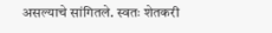असल्याचे सांगितले. स्वतः शेतकरी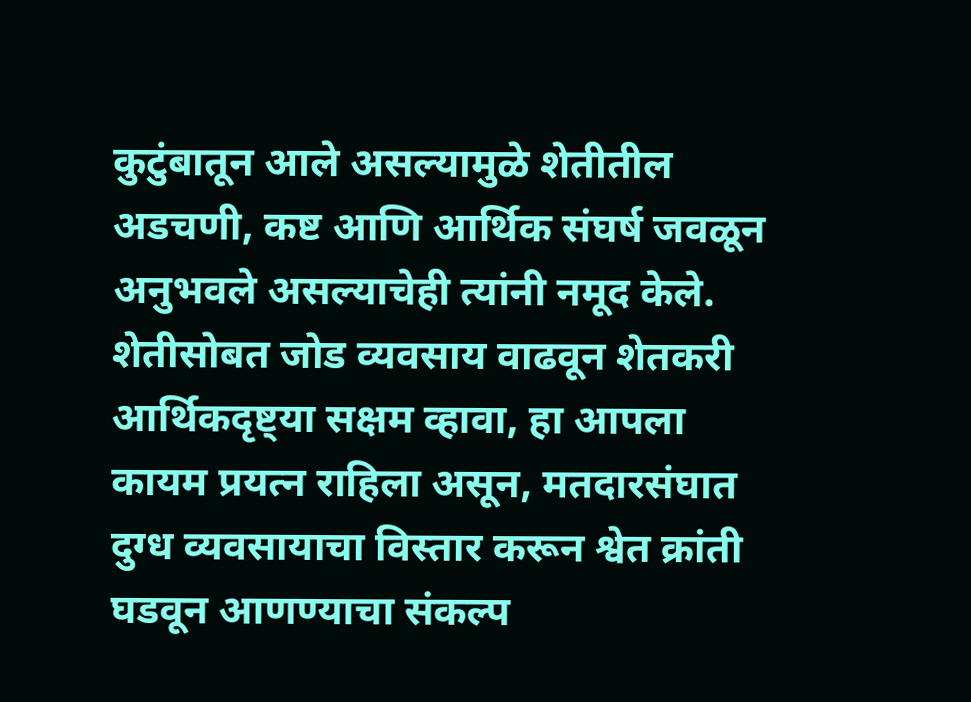कुटुंबातून आले असल्यामुळे शेतीतील अडचणी, कष्ट आणि आर्थिक संघर्ष जवळून अनुभवले असल्याचेही त्यांनी नमूद केले.
शेतीसोबत जोड व्यवसाय वाढवून शेतकरी आर्थिकदृष्ट्या सक्षम व्हावा, हा आपला कायम प्रयत्न राहिला असून, मतदारसंघात दुग्ध व्यवसायाचा विस्तार करून श्वेत क्रांती घडवून आणण्याचा संकल्प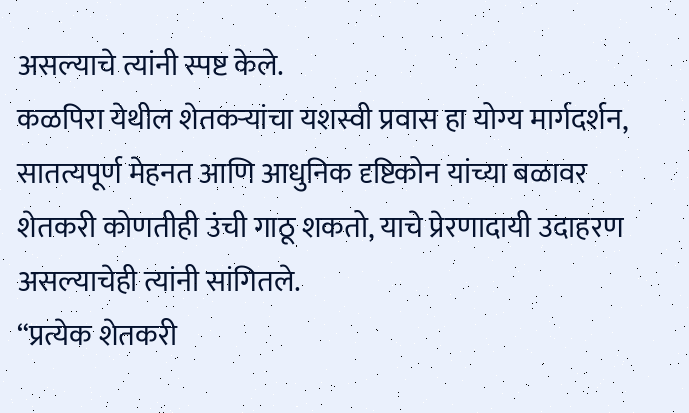असल्याचे त्यांनी स्पष्ट केले.
कळपिरा येथील शेतकऱ्यांचा यशस्वी प्रवास हा योग्य मार्गदर्शन, सातत्यपूर्ण मेहनत आणि आधुनिक दृष्टिकोन यांच्या बळावर शेतकरी कोणतीही उंची गाठू शकतो, याचे प्रेरणादायी उदाहरण असल्याचेही त्यांनी सांगितले.
“प्रत्येक शेतकरी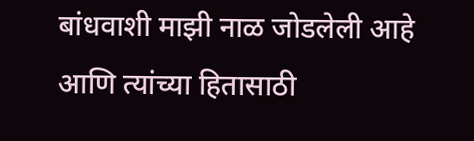बांधवाशी माझी नाळ जोडलेली आहे आणि त्यांच्या हितासाठी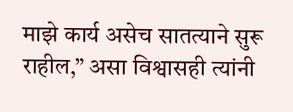माझे कार्य असेच सातत्याने सुरू राहील,” असा विश्वासही त्यांनी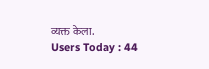व्यक्त केला.
Users Today : 44